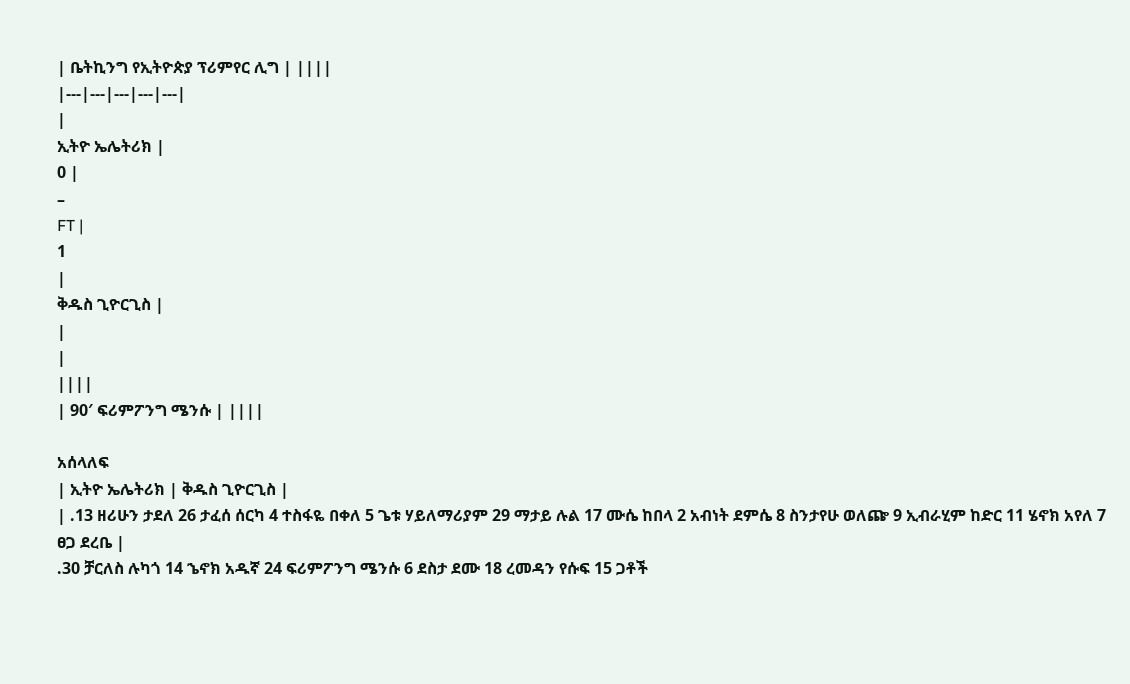| ቤትኪንግ የኢትዮጵያ ፕሪምየር ሊግ | ||||
|---|---|---|---|---|
|
ኢትዮ ኤሌትሪክ |
0 |
–
FT |
1
|
ቅዱስ ጊዮርጊስ |
|
|
||||
| 90′ ፍሪምፖንግ ሜንሱ | ||||

አሰላለፍ
| ኢትዮ ኤሌትሪክ | ቅዱስ ጊዮርጊስ |
| .13 ዘሪሁን ታደለ 26 ታፈሰ ሰርካ 4 ተስፋዬ በቀለ 5 ጌቱ ሃይለማሪያም 29 ማታይ ሉል 17 ሙሴ ከበላ 2 አብነት ደምሴ 8 ስንታየሁ ወለጬ 9 ኢብራሂም ከድር 11 ሄኖክ አየለ 7 ፀጋ ደረቤ |
.30 ቻርለስ ሉካጎ 14 ኄኖክ አዱኛ 24 ፍሪምፖንግ ሜንሱ 6 ደስታ ደሙ 18 ረመዳን የሱፍ 15 ጋቶች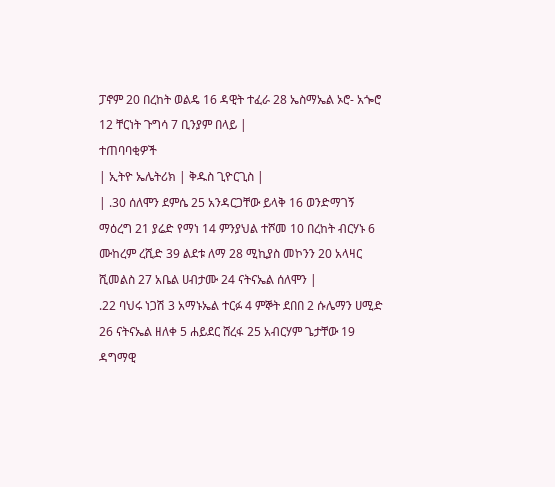ፓኖም 20 በረከት ወልዴ 16 ዳዊት ተፈራ 28 ኤስማኤል ኦሮ- አጐሮ 12 ቸርነት ጉግሳ 7 ቢንያም በላይ |
ተጠባባቂዎች
| ኢትዮ ኤሌትሪክ | ቅዱስ ጊዮርጊስ |
| .30 ሰለሞን ደምሴ 25 አንዳርጋቸው ይላቅ 16 ወንድማገኝ ማዕረግ 21 ያሬድ የማነ 14 ምንያህል ተሾመ 10 በረከት ብርሃኑ 6 ሙከረም ረሺድ 39 ልደቱ ለማ 28 ሚኪያስ መኮንን 20 አላዛር ሺመልስ 27 አቤል ሀብታሙ 24 ናትናኤል ሰለሞን |
.22 ባህሩ ነጋሽ 3 አማኑኤል ተርፉ 4 ምኞት ደበበ 2 ሱሌማን ሀሚድ 26 ናትናኤል ዘለቀ 5 ሐይደር ሸረፋ 25 አብርሃም ጌታቸው 19 ዳግማዊ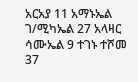አርአያ 11 አማኑኤል ገ/ሚካኤል 27 አላዛር ሳሙኤል 9 ተገኑ ተሾመ 37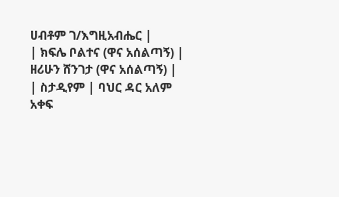ሀብቶም ገ/እግዚአብሔር |
| ክፍሌ ቦልተና (ዋና አሰልጣኝ) |
ዘሪሁን ሸንገታ (ዋና አሰልጣኝ) |
| ስታዲየም | ባህር ዳር አለም አቀፍ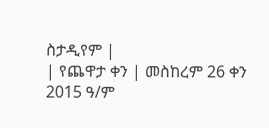ስታዲየም |
| የጨዋታ ቀን | መስከረም 26 ቀን 2015 ዓ/ም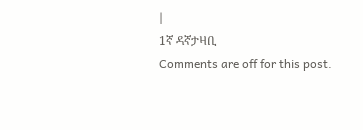|
1ኛ ዳኛታዛቢ
Comments are off for this post.